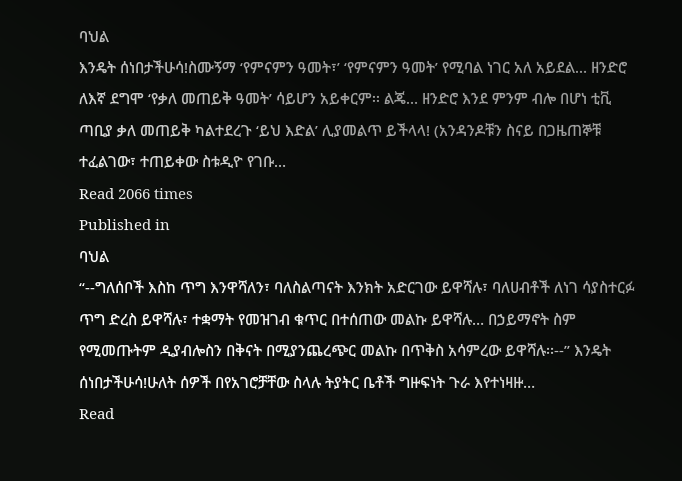ባህል
እንዴት ሰነበታችሁሳ!ስሙኝማ ‘የምናምን ዓመት፣’ ‘የምናምን ዓመት’ የሚባል ነገር አለ አይደል… ዘንድሮ ለእኛ ደግሞ ‘የቃለ መጠይቅ ዓመት’ ሳይሆን አይቀርም፡፡ ልጄ… ዘንድሮ እንደ ምንም ብሎ በሆነ ቲቪ ጣቢያ ቃለ መጠይቅ ካልተደረጉ ‘ይህ እድል’ ሊያመልጥ ይችላላ! (አንዳንዶቹን ስናይ በጋዜጠኞቹ ተፈልገው፣ ተጠይቀው ስቱዲዮ የገቡ…
Read 2066 times
Published in
ባህል
“--ግለሰቦች እስከ ጥግ እንዋሻለን፣ ባለስልጣናት እንክት አድርገው ይዋሻሉ፣ ባለሀብቶች ለነገ ሳያስተርፉ ጥግ ድረስ ይዋሻሉ፣ ተቋማት የመዝገብ ቁጥር በተሰጠው መልኩ ይዋሻሉ… በኃይማኖት ስም የሚመጡትም ዲያብሎስን በቅናት በሚያንጨረጭር መልኩ በጥቅስ አሳምረው ይዋሻሉ፡፡--” እንዴት ሰነበታችሁሳ!ሁለት ሰዎች በየአገሮቻቸው ስላሉ ትያትር ቤቶች ግዙፍነት ጉራ እየተነዛዙ…
Read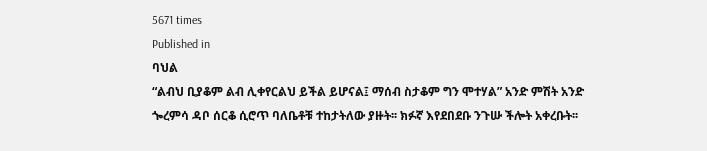5671 times
Published in
ባህል
“ልብህ ቢያቆም ልብ ሊቀየርልህ ይችል ይሆናል፤ ማሰብ ስታቆም ግን ሞተሃል” አንድ ምሽት አንድ ጐረምሳ ዳቦ ሰርቆ ሲሮጥ ባለቤቶቹ ተከታትለው ያዙት፡፡ ክፉኛ እየደበደቡ ንጉሡ ችሎት አቀረቡት፡፡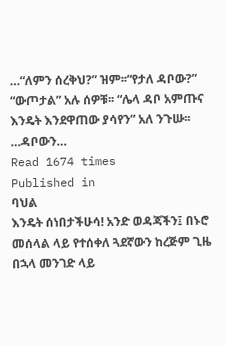…“ለምን ሰረቅህ?” ዝም፡፡“የታለ ዳቦው?” “ውጦታል” አሉ ሰዎቹ፡፡ “ሌላ ዳቦ አምጡና እንዴት እንደዋጠው ያሳየን” አለ ንጉሡ፡፡ …ዳቦውን…
Read 1674 times
Published in
ባህል
እንዴት ሰነበታችሁሳ! አንድ ወዳጃችን፤ በኑሮ መሰላል ላይ የተሰቀለ ጓደኛውን ከረጅም ጊዜ በኋላ መንገድ ላይ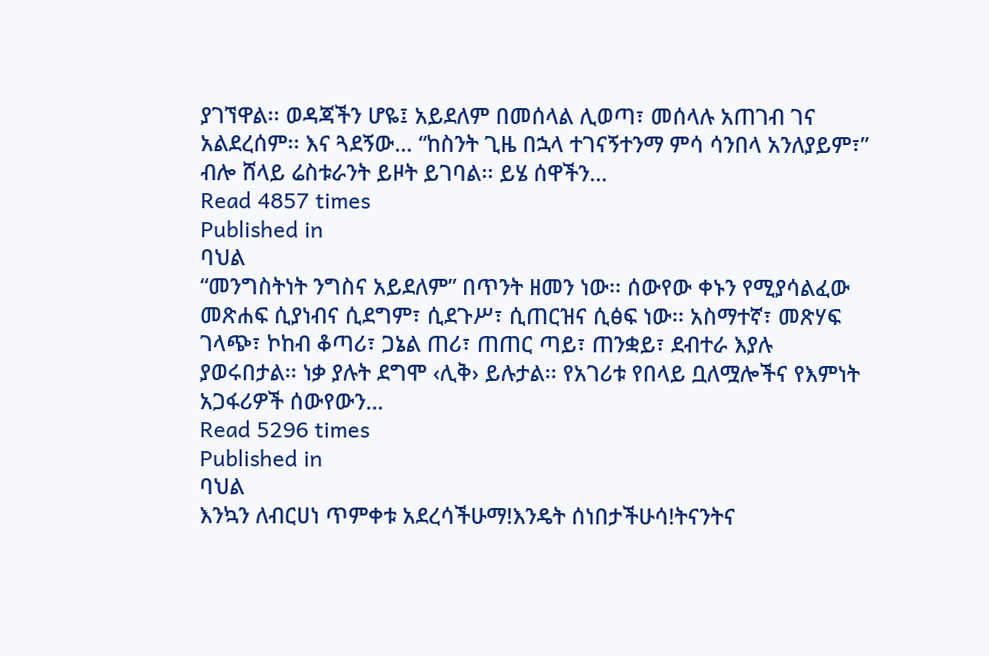ያገኘዋል፡፡ ወዳጃችን ሆዬ፤ አይደለም በመሰላል ሊወጣ፣ መሰላሉ አጠገብ ገና አልደረሰም፡፡ እና ጓደኝው… “ከስንት ጊዜ በኋላ ተገናኝተንማ ምሳ ሳንበላ አንለያይም፣” ብሎ ሸላይ ሬስቱራንት ይዞት ይገባል፡፡ ይሄ ሰዋችን…
Read 4857 times
Published in
ባህል
“መንግስትነት ንግስና አይደለም” በጥንት ዘመን ነው፡፡ ሰውየው ቀኑን የሚያሳልፈው መጽሐፍ ሲያነብና ሲደግም፣ ሲደጉሥ፣ ሲጠርዝና ሲፅፍ ነው፡፡ አስማተኛ፣ መጽሃፍ ገላጭ፣ ኮከብ ቆጣሪ፣ ጋኔል ጠሪ፣ ጠጠር ጣይ፣ ጠንቋይ፣ ደብተራ እያሉ ያወሩበታል፡፡ ነቃ ያሉት ደግሞ ‹ሊቅ› ይሉታል፡፡ የአገሪቱ የበላይ ቧለሟሎችና የእምነት አጋፋሪዎች ሰውየውን…
Read 5296 times
Published in
ባህል
እንኳን ለብርሀነ ጥምቀቱ አደረሳችሁማ!እንዴት ሰነበታችሁሳ!ትናንትና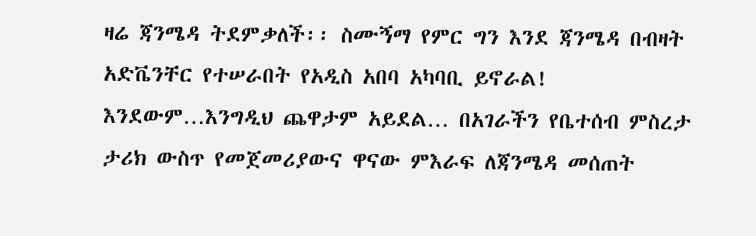ዛሬ ጃንሜዳ ትደምቃለች፡፡ ስሙኝማ የምር ግን እንደ ጃንሜዳ በብዛት አድቬንቸር የተሠራበት የአዲስ አበባ አካባቢ ይኖራል! እንደውም…እንግዲህ ጨዋታም አይደል… በአገራችን የቤተሰብ ምስረታ ታሪክ ውስጥ የመጀመሪያውና ዋናው ምእራፍ ለጃንሜዳ መሰጠት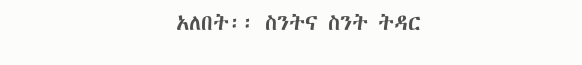አለበት፡፡ ስንትና ስንት ትዳር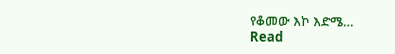የቆመው እኮ እድሜ…
Read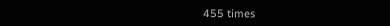455 times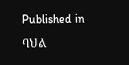Published in
ባህል